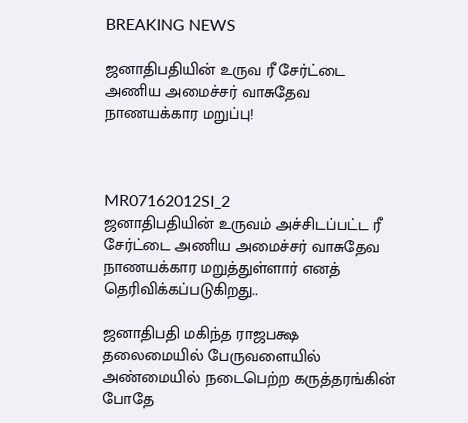BREAKING NEWS

ஜனாதிபதியின் உருவ ரீ சேர்ட்டை அணிய அமைச்சர் வாசுதேவ நாணயக்கார மறுப்பு!



MR07162012SI_2
ஜனாதிபதியின் உருவம் அச்சிடப்பட்ட ரீ சேர்ட்டை அணிய அமைச்சர் வாசுதேவ நாணயக்கார மறுத்துள்ளார் எனத் தெரிவிக்கப்படுகிறது..

ஜனாதிபதி மகிந்த ராஜபக்ஷ தலைமையில் பேருவளையில் அண்மையில் நடைபெற்ற கருத்தரங்கின் போதே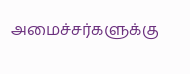அமைச்சர்களுக்கு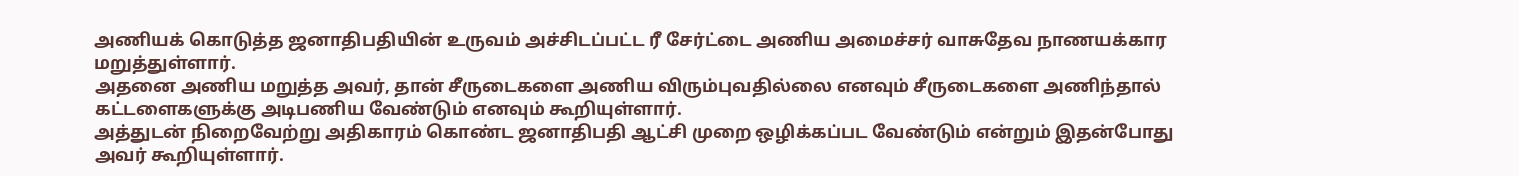அணியக் கொடுத்த ஜனாதிபதியின் உருவம் அச்சிடப்பட்ட ரீ சேர்ட்டை அணிய அமைச்சர் வாசுதேவ நாணயக்கார மறுத்துள்ளார்.
அதனை அணிய மறுத்த அவர், தான் சீருடைகளை அணிய விரும்புவதில்லை எனவும் சீருடைகளை அணிந்தால் கட்டளைகளுக்கு அடிபணிய வேண்டும் எனவும் கூறியுள்ளார்.
அத்துடன் நிறைவேற்று அதிகாரம் கொண்ட ஜனாதிபதி ஆட்சி முறை ஒழிக்கப்பட வேண்டும் என்றும் இதன்போது அவர் கூறியுள்ளார்.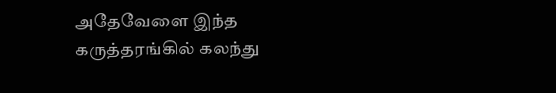அதேவேளை இந்த கருத்தரங்கில் கலந்து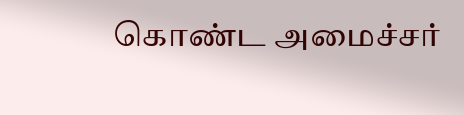கொண்ட அமைச்சர்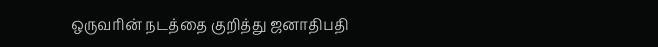ஒருவரின் நடத்தை குறித்து ஜனாதிபதி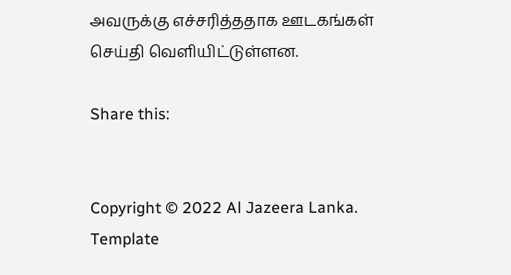அவருக்கு எச்சரித்ததாக ஊடகங்கள் செய்தி வெளியிட்டுள்ளன.

Share this:


Copyright © 2022 Al Jazeera Lanka. Template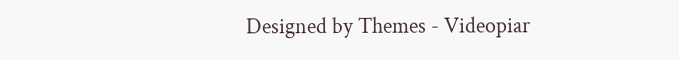Designed by Themes - Videopiar